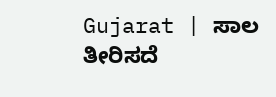Gujarat | ಸಾಲ ತೀರಿಸದೆ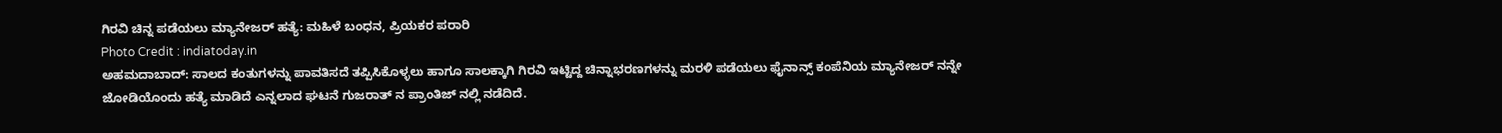ಗಿರವಿ ಚಿನ್ನ ಪಡೆಯಲು ಮ್ಯಾನೇಜರ್ ಹತ್ಯೆ: ಮಹಿಳೆ ಬಂಧನ, ಪ್ರಿಯಕರ ಪರಾರಿ
Photo Credit : indiatoday.in
ಅಹಮದಾಬಾದ್: ಸಾಲದ ಕಂತುಗಳನ್ನು ಪಾವತಿಸದೆ ತಪ್ಪಿಸಿಕೊಳ್ಳಲು ಹಾಗೂ ಸಾಲಕ್ಕಾಗಿ ಗಿರವಿ ಇಟ್ಟಿದ್ದ ಚಿನ್ನಾಭರಣಗಳನ್ನು ಮರಳಿ ಪಡೆಯಲು ಫೈನಾನ್ಸ್ ಕಂಪೆನಿಯ ಮ್ಯಾನೇಜರ್ ನನ್ನೇ ಜೋಡಿಯೊಂದು ಹತ್ಯೆ ಮಾಡಿದೆ ಎನ್ನಲಾದ ಘಟನೆ ಗುಜರಾತ್ ನ ಪ್ರಾಂತಿಜ್ ನಲ್ಲಿ ನಡೆದಿದೆ.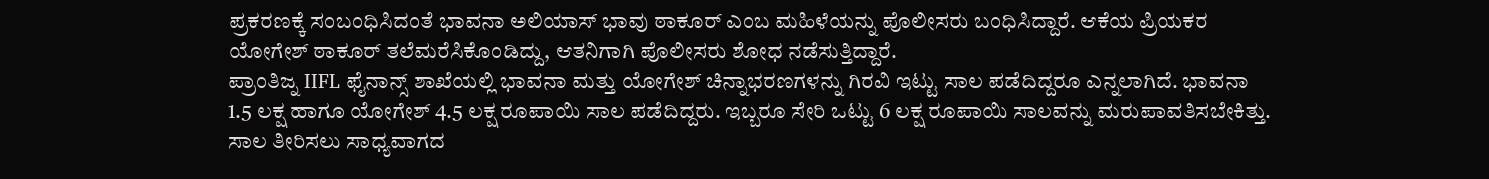ಪ್ರಕರಣಕ್ಕೆ ಸಂಬಂಧಿಸಿದಂತೆ ಭಾವನಾ ಅಲಿಯಾಸ್ ಭಾವು ಠಾಕೂರ್ ಎಂಬ ಮಹಿಳೆಯನ್ನು ಪೊಲೀಸರು ಬಂಧಿಸಿದ್ದಾರೆ. ಆಕೆಯ ಪ್ರಿಯಕರ ಯೋಗೇಶ್ ಠಾಕೂರ್ ತಲೆಮರೆಸಿಕೊಂಡಿದ್ದು, ಆತನಿಗಾಗಿ ಪೊಲೀಸರು ಶೋಧ ನಡೆಸುತ್ತಿದ್ದಾರೆ.
ಪ್ರಾಂತಿಜ್ನ IIFL ಫೈನಾನ್ಸ್ ಶಾಖೆಯಲ್ಲಿ ಭಾವನಾ ಮತ್ತು ಯೋಗೇಶ್ ಚಿನ್ನಾಭರಣಗಳನ್ನು ಗಿರವಿ ಇಟ್ಟು ಸಾಲ ಪಡೆದಿದ್ದರೂ ಎನ್ನಲಾಗಿದೆ. ಭಾವನಾ 1.5 ಲಕ್ಷ ಹಾಗೂ ಯೋಗೇಶ್ 4.5 ಲಕ್ಷ ರೂಪಾಯಿ ಸಾಲ ಪಡೆದಿದ್ದರು. ಇಬ್ಬರೂ ಸೇರಿ ಒಟ್ಟು 6 ಲಕ್ಷ ರೂಪಾಯಿ ಸಾಲವನ್ನು ಮರುಪಾವತಿಸಬೇಕಿತ್ತು.
ಸಾಲ ತೀರಿಸಲು ಸಾಧ್ಯವಾಗದ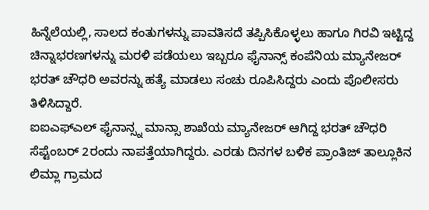ಹಿನ್ನೆಲೆಯಲ್ಲಿ, ಸಾಲದ ಕಂತುಗಳನ್ನು ಪಾವತಿಸದೆ ತಪ್ಪಿಸಿಕೊಳ್ಳಲು ಹಾಗೂ ಗಿರವಿ ಇಟ್ಟಿದ್ದ ಚಿನ್ನಾಭರಣಗಳನ್ನು ಮರಳಿ ಪಡೆಯಲು ಇಬ್ಬರೂ ಫೈನಾನ್ಸ್ ಕಂಪೆನಿಯ ಮ್ಯಾನೇಜರ್ ಭರತ್ ಚೌಧರಿ ಅವರನ್ನು ಹತ್ಯೆ ಮಾಡಲು ಸಂಚು ರೂಪಿಸಿದ್ದರು ಎಂದು ಪೊಲೀಸರು ತಿಳಿಸಿದ್ದಾರೆ.
ಐಐಎಫ್ಎಲ್ ಫೈನಾನ್ಸ್ನ ಮಾನ್ಸಾ ಶಾಖೆಯ ಮ್ಯಾನೇಜರ್ ಆಗಿದ್ದ ಭರತ್ ಚೌಧರಿ ಸೆಪ್ಟೆಂಬರ್ 2ರಂದು ನಾಪತ್ತೆಯಾಗಿದ್ದರು. ಎರಡು ದಿನಗಳ ಬಳಿಕ ಪ್ರಾಂತಿಜ್ ತಾಲ್ಲೂಕಿನ ಲಿಮ್ಲಾ ಗ್ರಾಮದ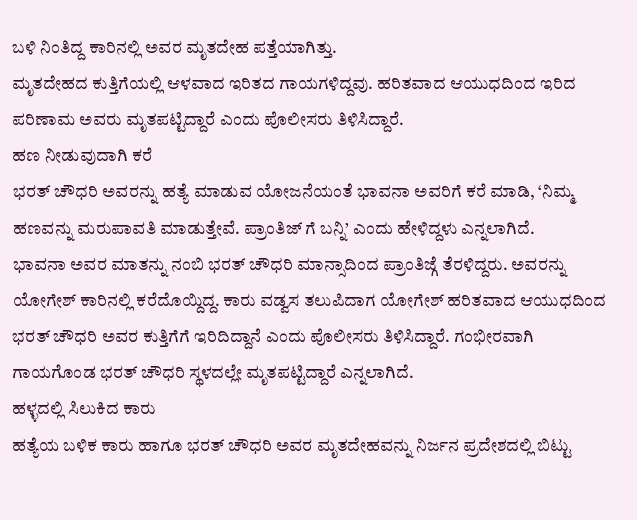ಬಳಿ ನಿಂತಿದ್ದ ಕಾರಿನಲ್ಲಿ ಅವರ ಮೃತದೇಹ ಪತ್ತೆಯಾಗಿತ್ತು.
ಮೃತದೇಹದ ಕುತ್ತಿಗೆಯಲ್ಲಿ ಆಳವಾದ ಇರಿತದ ಗಾಯಗಳಿದ್ದವು. ಹರಿತವಾದ ಆಯುಧದಿಂದ ಇರಿದ ಪರಿಣಾಮ ಅವರು ಮೃತಪಟ್ಟಿದ್ದಾರೆ ಎಂದು ಪೊಲೀಸರು ತಿಳಿಸಿದ್ದಾರೆ.
ಹಣ ನೀಡುವುದಾಗಿ ಕರೆ
ಭರತ್ ಚೌಧರಿ ಅವರನ್ನು ಹತ್ಯೆ ಮಾಡುವ ಯೋಜನೆಯಂತೆ ಭಾವನಾ ಅವರಿಗೆ ಕರೆ ಮಾಡಿ, ‘ನಿಮ್ಮ ಹಣವನ್ನು ಮರುಪಾವತಿ ಮಾಡುತ್ತೇವೆ. ಪ್ರಾಂತಿಜ್ ಗೆ ಬನ್ನಿ’ ಎಂದು ಹೇಳಿದ್ದಳು ಎನ್ನಲಾಗಿದೆ.
ಭಾವನಾ ಅವರ ಮಾತನ್ನು ನಂಬಿ ಭರತ್ ಚೌಧರಿ ಮಾನ್ಸಾದಿಂದ ಪ್ರಾಂತಿಜ್ಗೆ ತೆರಳಿದ್ದರು. ಅವರನ್ನು ಯೋಗೇಶ್ ಕಾರಿನಲ್ಲಿ ಕರೆದೊಯ್ದಿದ್ದ. ಕಾರು ವಡ್ವಸ ತಲುಪಿದಾಗ ಯೋಗೇಶ್ ಹರಿತವಾದ ಆಯುಧದಿಂದ ಭರತ್ ಚೌಧರಿ ಅವರ ಕುತ್ತಿಗೆಗೆ ಇರಿದಿದ್ದಾನೆ ಎಂದು ಪೊಲೀಸರು ತಿಳಿಸಿದ್ದಾರೆ. ಗಂಭೀರವಾಗಿ ಗಾಯಗೊಂಡ ಭರತ್ ಚೌಧರಿ ಸ್ಥಳದಲ್ಲೇ ಮೃತಪಟ್ಟಿದ್ದಾರೆ ಎನ್ನಲಾಗಿದೆ.
ಹಳ್ಳದಲ್ಲಿ ಸಿಲುಕಿದ ಕಾರು
ಹತ್ಯೆಯ ಬಳಿಕ ಕಾರು ಹಾಗೂ ಭರತ್ ಚೌಧರಿ ಅವರ ಮೃತದೇಹವನ್ನು ನಿರ್ಜನ ಪ್ರದೇಶದಲ್ಲಿ ಬಿಟ್ಟು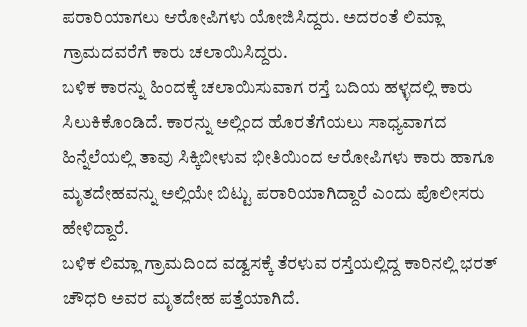ಪರಾರಿಯಾಗಲು ಆರೋಪಿಗಳು ಯೋಜಿಸಿದ್ದರು. ಅದರಂತೆ ಲಿಮ್ಲಾ ಗ್ರಾಮದವರೆಗೆ ಕಾರು ಚಲಾಯಿಸಿದ್ದರು.
ಬಳಿಕ ಕಾರನ್ನು ಹಿಂದಕ್ಕೆ ಚಲಾಯಿಸುವಾಗ ರಸ್ತೆ ಬದಿಯ ಹಳ್ಳದಲ್ಲಿ ಕಾರು ಸಿಲುಕಿಕೊಂಡಿದೆ. ಕಾರನ್ನು ಅಲ್ಲಿಂದ ಹೊರತೆಗೆಯಲು ಸಾಧ್ಯವಾಗದ ಹಿನ್ನೆಲೆಯಲ್ಲಿ ತಾವು ಸಿಕ್ಕಿಬೀಳುವ ಭೀತಿಯಿಂದ ಆರೋಪಿಗಳು ಕಾರು ಹಾಗೂ ಮೃತದೇಹವನ್ನು ಅಲ್ಲಿಯೇ ಬಿಟ್ಟು ಪರಾರಿಯಾಗಿದ್ದಾರೆ ಎಂದು ಪೊಲೀಸರು ಹೇಳಿದ್ದಾರೆ.
ಬಳಿಕ ಲಿಮ್ಲಾ ಗ್ರಾಮದಿಂದ ವಡ್ವಸಕ್ಕೆ ತೆರಳುವ ರಸ್ತೆಯಲ್ಲಿದ್ದ ಕಾರಿನಲ್ಲಿ ಭರತ್ ಚೌಧರಿ ಅವರ ಮೃತದೇಹ ಪತ್ತೆಯಾಗಿದೆ.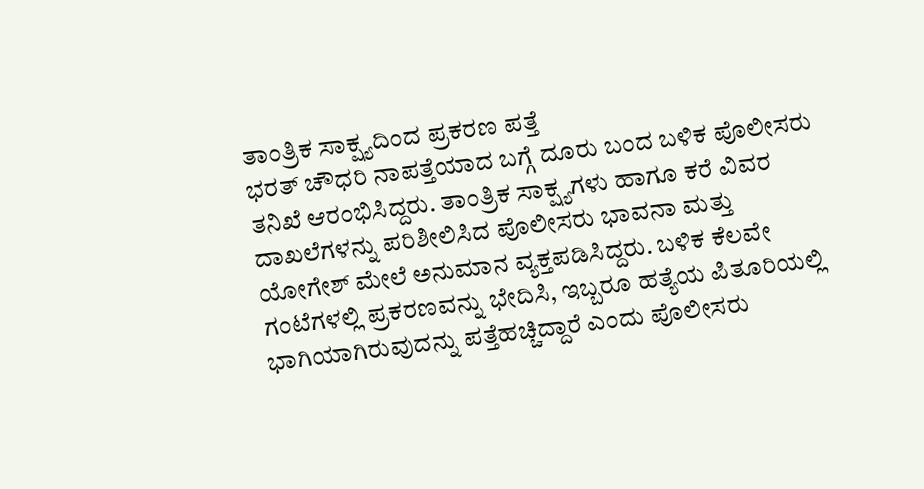ತಾಂತ್ರಿಕ ಸಾಕ್ಷ್ಯದಿಂದ ಪ್ರಕರಣ ಪತ್ತೆ
ಭರತ್ ಚೌಧರಿ ನಾಪತ್ತೆಯಾದ ಬಗ್ಗೆ ದೂರು ಬಂದ ಬಳಿಕ ಪೊಲೀಸರು ತನಿಖೆ ಆರಂಭಿಸಿದ್ದರು. ತಾಂತ್ರಿಕ ಸಾಕ್ಷ್ಯಗಳು ಹಾಗೂ ಕರೆ ವಿವರ ದಾಖಲೆಗಳನ್ನು ಪರಿಶೀಲಿಸಿದ ಪೊಲೀಸರು ಭಾವನಾ ಮತ್ತು ಯೋಗೇಶ್ ಮೇಲೆ ಅನುಮಾನ ವ್ಯಕ್ತಪಡಿಸಿದ್ದರು. ಬಳಿಕ ಕೆಲವೇ ಗಂಟೆಗಳಲ್ಲಿ ಪ್ರಕರಣವನ್ನು ಭೇದಿಸಿ, ಇಬ್ಬರೂ ಹತ್ಯೆಯ ಪಿತೂರಿಯಲ್ಲಿ ಭಾಗಿಯಾಗಿರುವುದನ್ನು ಪತ್ತೆಹಚ್ಚಿದ್ದಾರೆ ಎಂದು ಪೊಲೀಸರು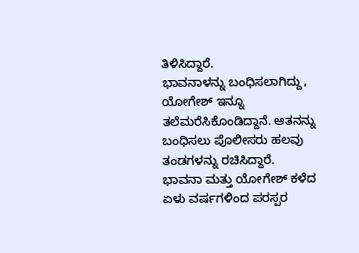ತಿಳಿಸಿದ್ದಾರೆ.
ಭಾವನಾಳನ್ನು ಬಂಧಿಸಲಾಗಿದ್ದು, ಯೋಗೇಶ್ ಇನ್ನೂ ತಲೆಮರೆಸಿಕೊಂಡಿದ್ದಾನೆ. ಆತನನ್ನು ಬಂಧಿಸಲು ಪೊಲೀಸರು ಹಲವು ತಂಡಗಳನ್ನು ರಚಿಸಿದ್ದಾರೆ.
ಭಾವನಾ ಮತ್ತು ಯೋಗೇಶ್ ಕಳೆದ ಏಳು ವರ್ಷಗಳಿಂದ ಪರಸ್ಪರ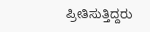ಪ್ರೀತಿಸುತ್ತಿದ್ದರು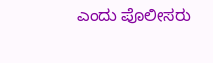ಎಂದು ಪೊಲೀಸರು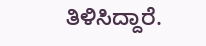ತಿಳಿಸಿದ್ದಾರೆ.